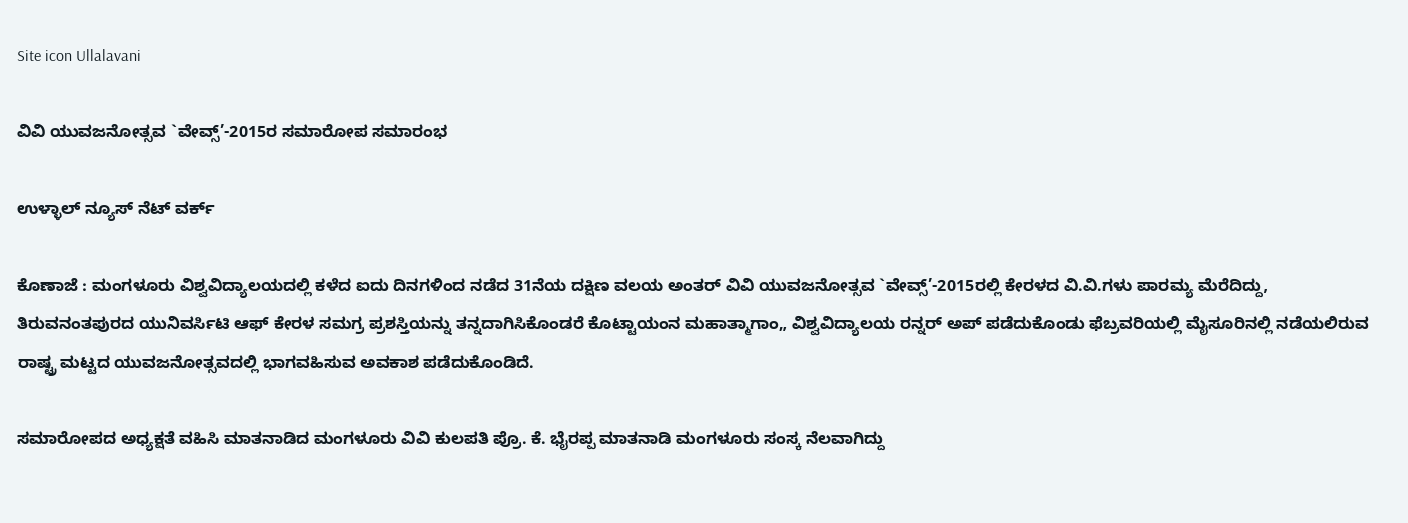Site icon Ullalavani

ವಿವಿ ಯುವಜನೋತ್ಸವ `ವೇವ್ಸ್’-2015ರ ಸಮಾರೋಪ ಸಮಾರಂಭ

ಉಳ್ಳಾಲ್ ನ್ಯೂಸ್ ನೆಟ್ ವರ್ಕ್

ಕೊಣಾಜೆ : ಮಂಗಳೂರು ವಿಶ್ವವಿದ್ಯಾಲಯದಲ್ಲಿ ಕಳೆದ ಐದು ದಿನಗಳಿಂದ ನಡೆದ 31ನೆಯ ದಕ್ಷಿಣ ವಲಯ ಅಂತರ್ ವಿವಿ ಯುವಜನೋತ್ಸವ `ವೇವ್ಸ್’-2015ರಲ್ಲಿ ಕೇರಳದ ವಿ.ವಿ.ಗಳು ಪಾರಮ್ಯ ಮೆರೆದಿದ್ದು, ತಿರುವನಂತಪುರದ ಯುನಿವರ್ಸಿಟಿ ಆಫ್ ಕೇರಳ ಸಮಗ್ರ ಪ್ರಶಸ್ತಿಯನ್ನು ತನ್ನದಾಗಿಸಿಕೊಂಡರೆ ಕೊಟ್ಟಾಯಂನ ಮಹಾತ್ಮಾಗಾಂ„ ವಿಶ್ವವಿದ್ಯಾಲಯ ರನ್ನರ್ ಅಪ್ ಪಡೆದುಕೊಂಡು ಫೆಬ್ರವರಿಯಲ್ಲಿ ಮೈಸೂರಿನಲ್ಲಿ ನಡೆಯಲಿರುವ ರಾಷ್ಟ್ರ ಮಟ್ಟದ ಯುವಜನೋತ್ಸವದಲ್ಲಿ ಭಾಗವಹಿಸುವ ಅವಕಾಶ ಪಡೆದುಕೊಂಡಿದೆ.

ಸಮಾರೋಪದ ಅಧ್ಯಕ್ಷತೆ ವಹಿಸಿ ಮಾತನಾಡಿದ ಮಂಗಳೂರು ವಿವಿ ಕುಲಪತಿ ಪ್ರೊ. ಕೆ. ಭೈರಪ್ಪ ಮಾತನಾಡಿ ಮಂಗಳೂರು ಸಂಸ್ಕ ನೆಲವಾಗಿದ್ದು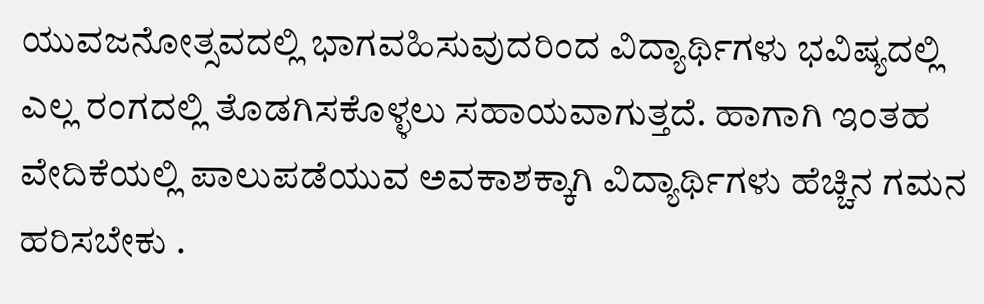ಯುವಜನೋತ್ಸವದಲ್ಲಿ ಭಾಗವಹಿಸುವುದರಿಂದ ವಿದ್ಯಾರ್ಥಿಗಳು ಭವಿಷ್ಯದಲ್ಲಿ ಎಲ್ಲ ರಂಗದಲ್ಲಿ ತೊಡಗಿಸಕೊಳ್ಳಲು ಸಹಾಯವಾಗುತ್ತದೆ. ಹಾಗಾಗಿ ಇಂತಹ ವೇದಿಕೆಯಲ್ಲಿ ಪಾಲುಪಡೆಯುವ ಅವಕಾಶಕ್ಕಾಗಿ ವಿದ್ಯಾರ್ಥಿಗಳು ಹೆಚ್ಚಿನ ಗಮನ ಹರಿಸಬೇಕು .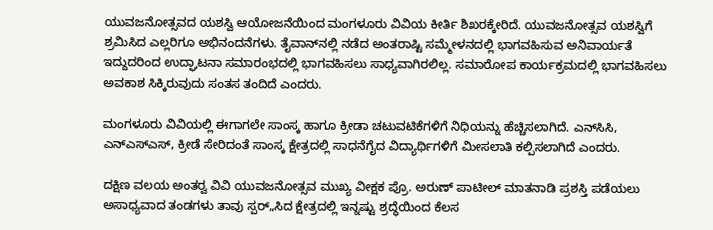ಯುವಜನೋತ್ಸವದ ಯಶಸ್ವಿ ಆಯೋಜನೆಯಿಂದ ಮಂಗಳೂರು ವಿವಿಯ ಕೀರ್ತಿ ಶಿಖರಕ್ಕೇರಿದೆ. ಯುವಜನೋತ್ಸವ ಯಶಸ್ವಿಗೆ ಶ್ರಮಿಸಿದ ಎಲ್ಲರಿಗೂ ಅಭಿನಂದನೆಗಳು. ತೈವಾನ್‍ನಲ್ಲಿ ನಡೆದ ಅಂತರಾಷ್ಟಿ ಸಮ್ಮೇಳನದಲ್ಲಿ ಭಾಗವಹಿಸುವ ಅನಿವಾರ್ಯತೆ ಇದ್ದುದರಿಂದ ಉದ್ಘಾಟನಾ ಸಮಾರಂಭದಲ್ಲಿ ಭಾಗವಹಿಸಲು ಸಾಧ್ಯವಾಗಿರಲಿಲ್ಲ. ಸಮಾರೋಪ ಕಾರ್ಯಕ್ರಮದಲ್ಲಿ ಭಾಗವಹಿಸಲು ಅವಕಾಶ ಸಿಕ್ಕಿರುವುದು ಸಂತಸ ತಂದಿದೆ ಎಂದರು.

ಮಂಗಳೂರು ವಿವಿಯಲ್ಲಿ ಈಗಾಗಲೇ ಸಾಂಸ್ಕ ಹಾಗೂ ಕ್ರೀಡಾ ಚಟುವಟಿಕೆಗಳಿಗೆ ನಿಧಿಯನ್ನು ಹೆಚ್ಚಿಸಲಾಗಿದೆ. ಎನ್‍ಸಿಸಿ, ಎನ್‍ಎಸ್‍ಎಸ್, ಕ್ರೀಡೆ ಸೇರಿದಂತೆ ಸಾಂಸ್ಕ ಕ್ಷೇತ್ರದಲ್ಲಿ ಸಾಧನೆಗೈದ ವಿದ್ಯಾರ್ಥಿಗಳಿಗೆ ಮೀಸಲಾತಿ ಕಲ್ಪಿಸಲಾಗಿದೆ ಎಂದರು.

ದಕ್ಷಿಣ ವಲಯ ಅಂತರ್‍ವ ವಿವಿ ಯುವಜನೋತ್ಸವ ಮುಖ್ಯ ವೀಕ್ಷಕ ಪ್ರೊ. ಅರುಣ್ ಪಾಟೀಲ್ ಮಾತನಾಡಿ ಪ್ರಶಸ್ತಿ ಪಡೆಯಲು ಅಸಾಧ್ಯವಾದ ತಂಡಗಳು ತಾವು ಸ್ಪರ್„ಸಿದ ಕ್ಷೇತ್ರದಲ್ಲಿ ಇನ್ನಷ್ಟು ಶ್ರದ್ಧೆಯಿಂದ ಕೆಲಸ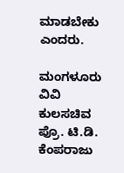ಮಾಡಬೇಕು ಎಂದರು.

ಮಂಗಳೂರು ವಿವಿ ಕುಲಸಚಿವ ಪ್ರೊ. ಟಿ.ಡಿ. ಕೆಂಪರಾಜು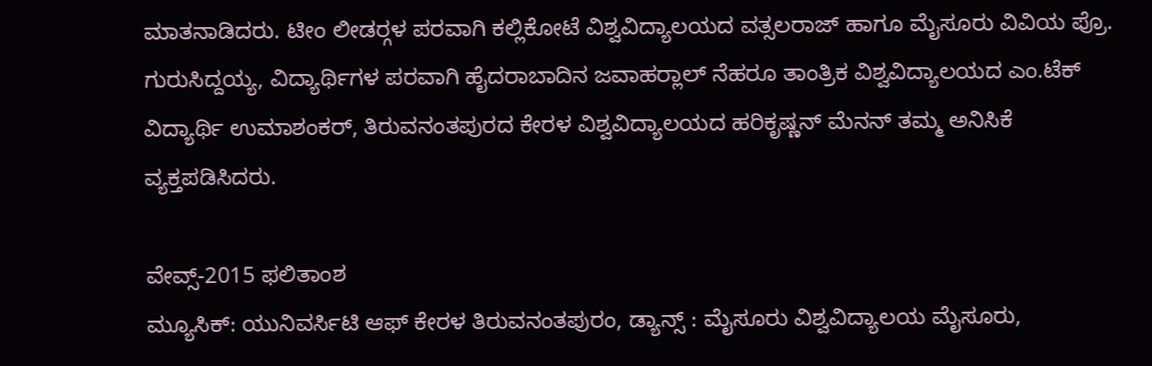ಮಾತನಾಡಿದರು. ಟೀಂ ಲೀಡರ್‍ಗಳ ಪರವಾಗಿ ಕಲ್ಲಿಕೋಟೆ ವಿಶ್ವವಿದ್ಯಾಲಯದ ವತ್ಸಲರಾಜ್ ಹಾಗೂ ಮೈಸೂರು ವಿವಿಯ ಪ್ರೊ. ಗುರುಸಿದ್ದಯ್ಯ, ವಿದ್ಯಾರ್ಥಿಗಳ ಪರವಾಗಿ ಹೈದರಾಬಾದಿನ ಜವಾಹರ್‍ಲಾಲ್ ನೆಹರೂ ತಾಂತ್ರಿಕ ವಿಶ್ವವಿದ್ಯಾಲಯದ ಎಂ.ಟೆಕ್ ವಿದ್ಯಾರ್ಥಿ ಉಮಾಶಂಕರ್, ತಿರುವನಂತಪುರದ ಕೇರಳ ವಿಶ್ವವಿದ್ಯಾಲಯದ ಹರಿಕೃಷ್ಣನ್ ಮೆನನ್ ತಮ್ಮ ಅನಿಸಿಕೆ ವ್ಯಕ್ತಪಡಿಸಿದರು.

ವೇವ್ಸ್-2015 ಫಲಿತಾಂಶ
ಮ್ಯೂಸಿಕ್: ಯುನಿವರ್ಸಿಟಿ ಆಫ್ ಕೇರಳ ತಿರುವನಂತಪುರಂ, ಡ್ಯಾನ್ಸ್ : ಮೈಸೂರು ವಿಶ್ವವಿದ್ಯಾಲಯ ಮೈಸೂರು,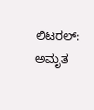ಲಿಟರಲ್: ಅಮೃತ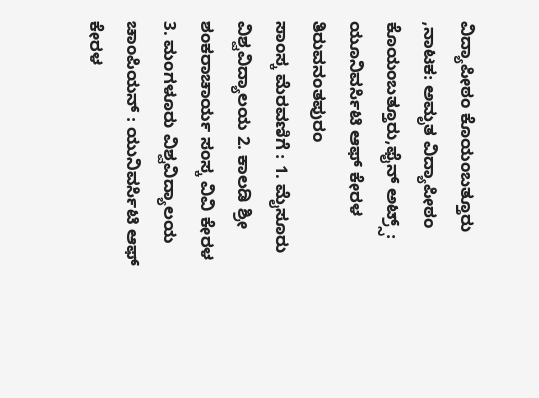ವಿದ್ಯಾಪೀಠಂ ಕೊಯಂಬತ್ತೂರು ,ನಾಟಕ: ಅಮೃತ ವಿದ್ಯಾಪೀಠಂ ಕೊಯಂಬತ್ತೂರು,ಫೈನ್ ಅಟ್ರ್ಸ್: ಯೂನಿವರ್ಸಿಟಿ ಆಫ್ ಕೇರಳ ತಿರುವನಂತಪುರಂ
ಸಾಂಸ್ಕ ಮೆರವಣಿಗೆ : 1. ಮೈಸೂರು ವಿಶ್ವವಿದ್ಯಾಲಯ 2. ಕಾಲಡಿ ಶ್ರೀ ಶಂಕರಾಚಾರ್ಯ ಸಂಸ್ಕ ವಿವಿ ಕೇರಳ 3. ಮಂಗಳೂರು ವಿಶ್ವವಿದ್ಯಾಲಯ
ಚಾಂಪಿಯನ್ : ಯುನಿವರ್ಸಿಟಿ ಆಫ್ ಕೇರಳ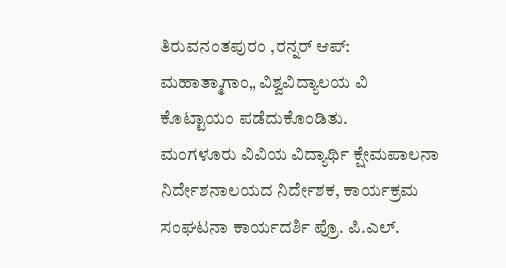ತಿರುವನಂತಪುರಂ ,ರನ್ನರ್ ಆಪ್: ಮಹಾತ್ಮಾಗಾಂ„ ವಿಶ್ವವಿದ್ಯಾಲಯ ವಿ ಕೊಟ್ಟಾಯಂ ಪಡೆದುಕೊಂಡಿತು.
ಮಂಗಳೂರು ವಿವಿಯ ವಿದ್ಯಾರ್ಥಿ ಕ್ಷೇಮಪಾಲನಾ ನಿರ್ದೇಶನಾಲಯದ ನಿರ್ದೇಶಕ, ಕಾರ್ಯಕ್ರಮ ಸಂಘಟನಾ ಕಾರ್ಯದರ್ಶಿ ಪ್ರೊ. ಪಿ.ಎಲ್.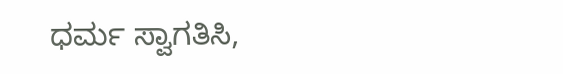ಧರ್ಮ ಸ್ವಾಗತಿಸಿ,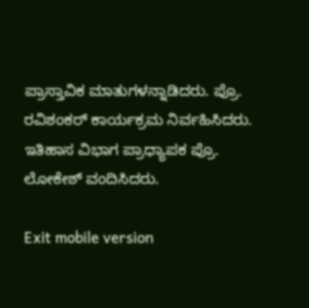ಪ್ರಾಸ್ತಾವಿಕ ಮಾತುಗಳನ್ನಾಡಿದರು. ಪ್ರೊ. ರವಿಶಂಕರ್ ಕಾರ್ಯಕ್ರಮ ನಿರ್ವಹಿಸಿದರು. ಇತಿಹಾಸ ವಿಭಾಗ ಪ್ರಾಧ್ಯಾಪಕ ಪ್ರೊ. ಲೋಕೇಶ್ ವಂದಿಸಿದರು.

Exit mobile version